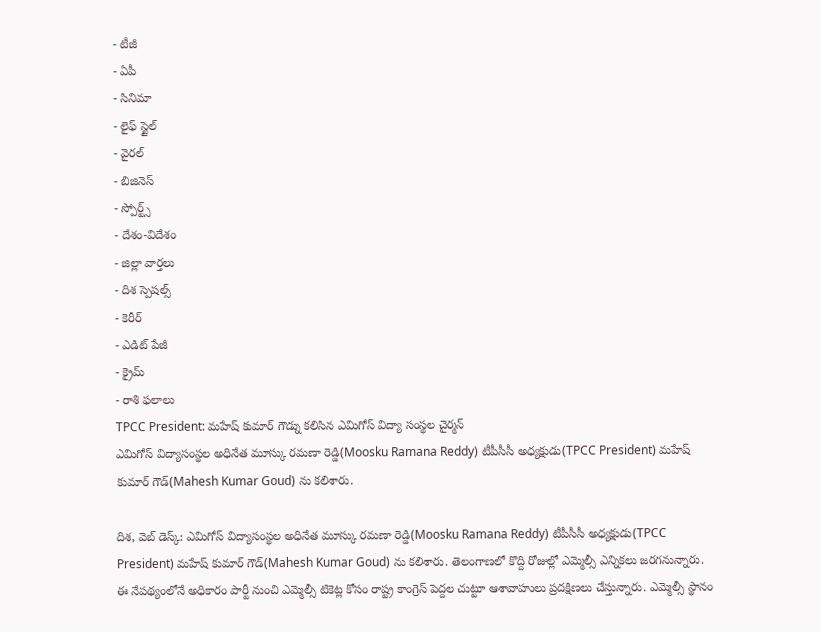- టీజీ
- ఏపీ
- సినిమా
- లైఫ్ స్టైల్
- వైరల్
- బిజినెస్
- స్పోర్ట్స్
- దేశం-విదేశం
- జిల్లా వార్తలు
- దిశ స్పెషల్స్
- కెరీర్
- ఎడిట్ పేజీ
- క్రైమ్
- రాశి ఫలాలు
TPCC President: మహేష్ కుమార్ గౌడ్ను కలిసిన ఎమిగోస్ విద్యా సంస్థల చైర్మన్
ఎమిగోస్ విద్యాసంస్థల అధినేత మూస్కు రమణా రెడ్డి(Moosku Ramana Reddy) టీపీసీసీ అధ్యక్షుడు(TPCC President) మహేష్ కుమార్ గౌడ్(Mahesh Kumar Goud) ను కలిశారు.

దిశ, వెబ్ డెస్క్: ఎమిగోస్ విద్యాసంస్థల అధినేత మూస్కు రమణా రెడ్డి(Moosku Ramana Reddy) టీపీసీసీ అధ్యక్షుడు(TPCC President) మహేష్ కుమార్ గౌడ్(Mahesh Kumar Goud) ను కలిశారు. తెలంగాణలో కొద్ది రోజుల్లో ఎమ్మెల్సీ ఎన్నికలు జరగనున్నారు. ఈ నేపథ్యంలోనే అధికారం పార్టీ నుంచి ఎమ్మెల్సీ టికెట్ల కోసం రాష్ట్ర కాంగ్రెస్ పెద్దల చుట్టూ ఆశావాహులు ప్రదక్షిణలు చేస్తున్నారు. ఎమ్మెల్సీ స్థానం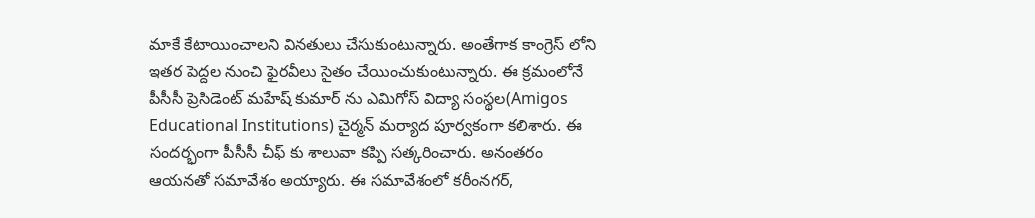మాకే కేటాయించాలని వినతులు చేసుకుంటున్నారు. అంతేగాక కాంగ్రెస్ లోని ఇతర పెద్దల నుంచి ఫైరవీలు సైతం చేయించుకుంటున్నారు. ఈ క్రమంలోనే పీసీసీ ప్రెసిడెంట్ మహేష్ కుమార్ ను ఎమిగోస్ విద్యా సంస్థల(Amigos Educational Institutions) చైర్మన్ మర్యాద పూర్వకంగా కలిశారు. ఈ సందర్భంగా పీసీసీ చీఫ్ కు శాలువా కప్పి సత్కరించారు. అనంతరం ఆయనతో సమావేశం అయ్యారు. ఈ సమావేశంలో కరీంనగర్,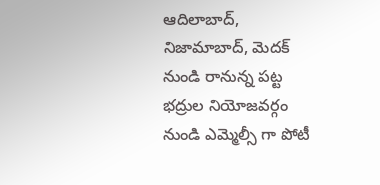ఆదిలాబాద్, నిజామాబాద్, మెదక్ నుండి రానున్న పట్ట భద్రుల నియోజవర్గం నుండి ఎమ్మెల్సీ గా పోటీ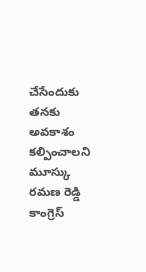చేసేందుకు తనకు అవకాశం కల్పించాలని మూస్కు రమణ రెడ్డి కాంగ్రెస్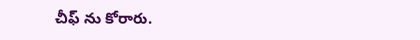చీఫ్ ను కోరారు.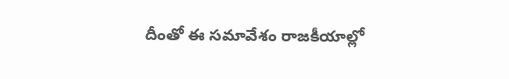దీంతో ఈ సమావేశం రాజకీయాల్లో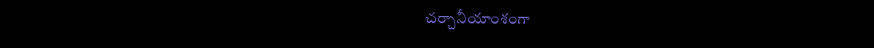చర్చానీయాంశంగా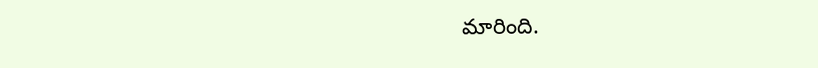మారింది.